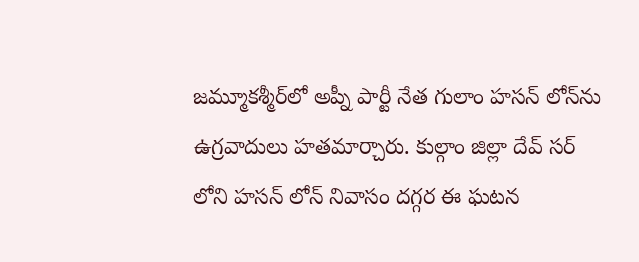జమ్మూకశ్మీర్‌లో అప్నీ పార్టీ నేత గులాం హసన్ లోన్‌ను ఉగ్రవాదులు హతమార్చారు. కుల్గాం జిల్లా దేవ్ సర్ లోని హసన్ లోన్ నివాసం దగ్గర ఈ ఘటన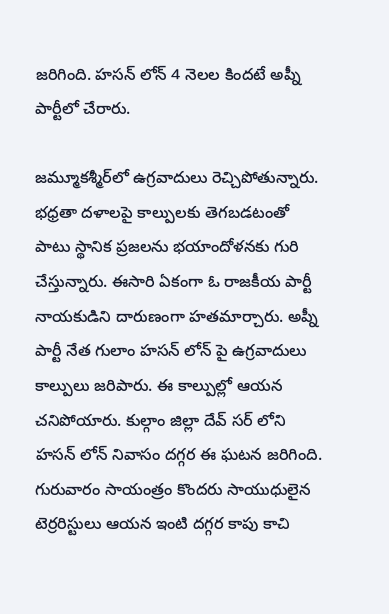జరిగింది. హసన్ లోన్ 4 నెలల కిందటే అప్నీ పార్టీలో చేరారు.

జమ్మూకశ్మీర్‌లో ఉగ్రవాదులు రెచ్చిపోతున్నారు. భధ్రతా దళాలపై కాల్పులకు తెగబడటంతో పాటు స్థానిక ప్రజలను భయాందోళనకు గురి చేస్తున్నారు. ఈసారి ఏకంగా ఓ రాజకీయ పార్టీ నాయకుడిని దారుణంగా హతమార్చారు. అప్నీ పార్టీ నేత గులాం హసన్ లోన్ పై ఉగ్రవాదులు కాల్పులు జరిపారు. ఈ కాల్పుల్లో ఆయన చనిపోయారు. కుల్గాం జిల్లా దేవ్ సర్ లోని హసన్ లోన్ నివాసం దగ్గర ఈ ఘటన జరిగింది. గురువారం సాయంత్రం కొందరు సాయుధులైన టెర్రరిస్టులు ఆయన ఇంటి దగ్గర కాపు కాచి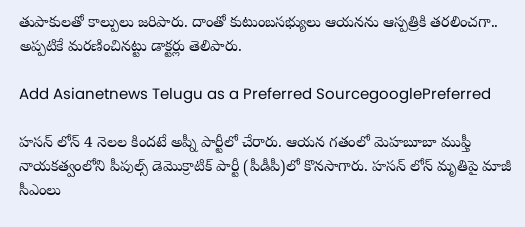తుపాకులతో కాల్పులు జరిపారు. దాంతో కుటుంబసభ్యులు ఆయనను ఆస్పత్రికి తరలించగా.. అప్పటికే మరణించినట్టు డాక్టర్లు తెలిపారు.

Add Asianetnews Telugu as a Preferred SourcegooglePreferred

హసన్ లోన్ 4 నెలల కిందటే అప్నీ పార్టీలో చేరారు. ఆయన గతంలో మెహబూబా ముఫ్తీ నాయకత్వంలోని పీపుల్స్ డెమొక్రాటిక్ పార్టీ (పీడీపీ)లో కొనసాగారు. హసన్ లోన్ మృతిపై మాజీ సీఎంలు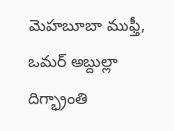మెహబూబా ముఫ్తీ, ఒమర్ అబ్దుల్లా దిగ్భ్రాంతి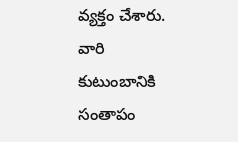వ్యక్తం చేశారు. వారి కుటుంబానికి సంతాపం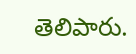తెలిపారు.